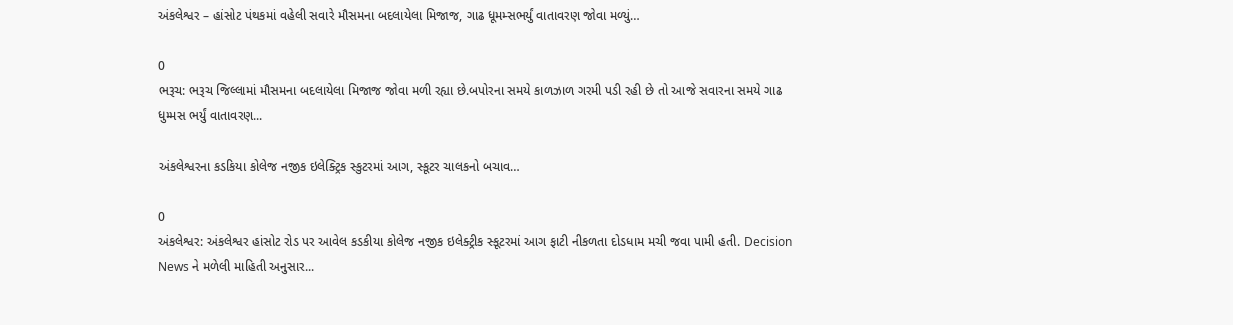અંકલેશ્વર – હાંસોટ પંથકમાં વહેલી સવારે મૌસમના બદલાયેલા મિજાજ, ગાઢ ધૂમમ્સભર્યું વાતાવરણ જોવા મળ્યું…

0
ભરૂચ: ભરૂચ જિલ્લામાં મૌસમના બદલાયેલા મિજાજ જોવા મળી રહ્યા છે.બપોરના સમયે કાળઝાળ ગરમી પડી રહી છે તો આજે સવારના સમયે ગાઢ ધુમ્મસ ભર્યું વાતાવરણ...

અંકલેશ્વરના કડકિયા કોલેજ નજીક ઇલેક્ટ્રિક સ્કુટરમાં આગ, સ્કૂટર ચાલકનો બચાવ…

0
અંકલેશ્વર: અંકલેશ્વર હાંસોટ રોડ પર આવેલ કડકીયા કોલેજ નજીક ઇલેક્ટ્રીક સ્કૂટરમાં આગ ફાટી નીકળતા દોડધામ મચી જવા પામી હતી. Decision News ને મળેલી માહિતી અનુસાર...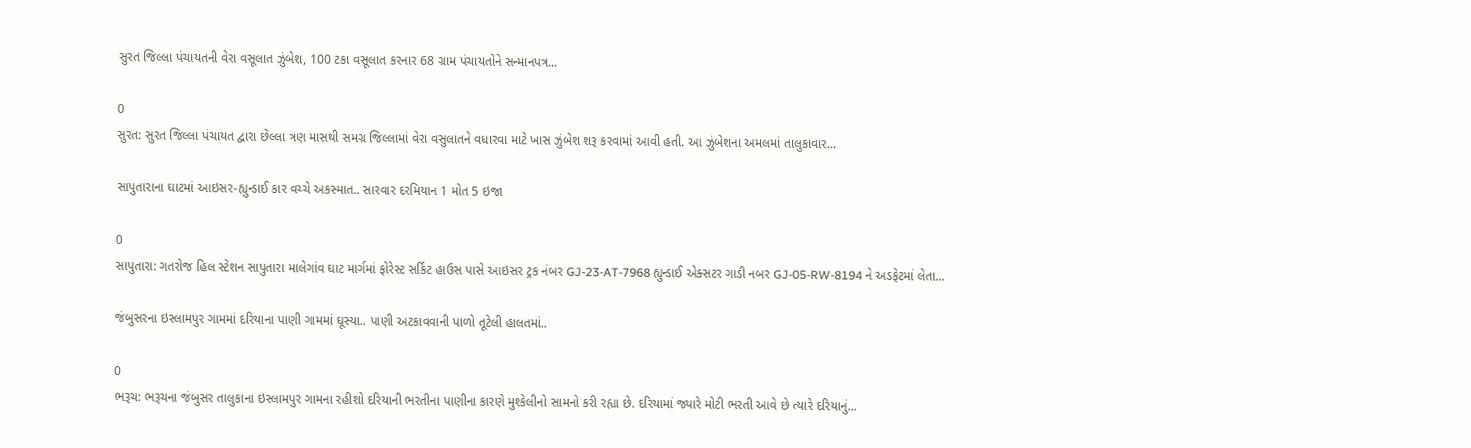સુરત જિલ્લા પંચાયતની વેરા વસૂલાત ઝુંબેશ, 100 ટકા વસૂલાત કરનાર 68 ગ્રામ પંચાયતોને સન્માનપત્ર...

0
સુરત: સુરત જિલ્લા પંચાયત દ્વારા છેલ્લા ત્રણ માસથી સમગ્ર જિલ્લામાં વેરા વસુલાતને વધારવા માટે ખાસ ઝુંબેશ શરૂ કરવામાં આવી હતી. આ ઝુંબેશના અમલમાં તાલુકાવાર...

સાપુતારાના ઘાટમાં આઇસર-હ્યુન્ડાઈ કાર વચ્ચે અકસ્માત.. સારવાર દરમિયાન 1 મોત 5 ઇજા

0
સાપુતારા: ગતરોજ હિલ સ્ટેશન સાપુતારા માલેગાંવ ઘાટ માર્ગમાં ફોરેસ્ટ સર્કિટ હાઉસ પાસે આઇસર ટ્રક નંબર GJ-23-AT-7968 હ્યુન્ડાઈ એક્સટર ગાડી નબર GJ-05-RW-8194 ને અડફેટમાં લેતા...

જંબુસરના ઇસ્લામપુર ગામમાં દરિયાના પાણી ગામમાં ઘૂસ્યા.. પાણી અટકાવવાની પાળો તૂટેલી હાલતમાં..

0
ભરૂચ: ભરૂચના જંબુસર તાલુકાના ઇસ્લામપુર ગામના રહીશો દરિયાની ભરતીના પાણીના કારણે મુશ્કેલીનો સામનો કરી રહ્યા છે. દરિયામાં જ્યારે મોટી ભરતી આવે છે ત્યારે દરિયાનું...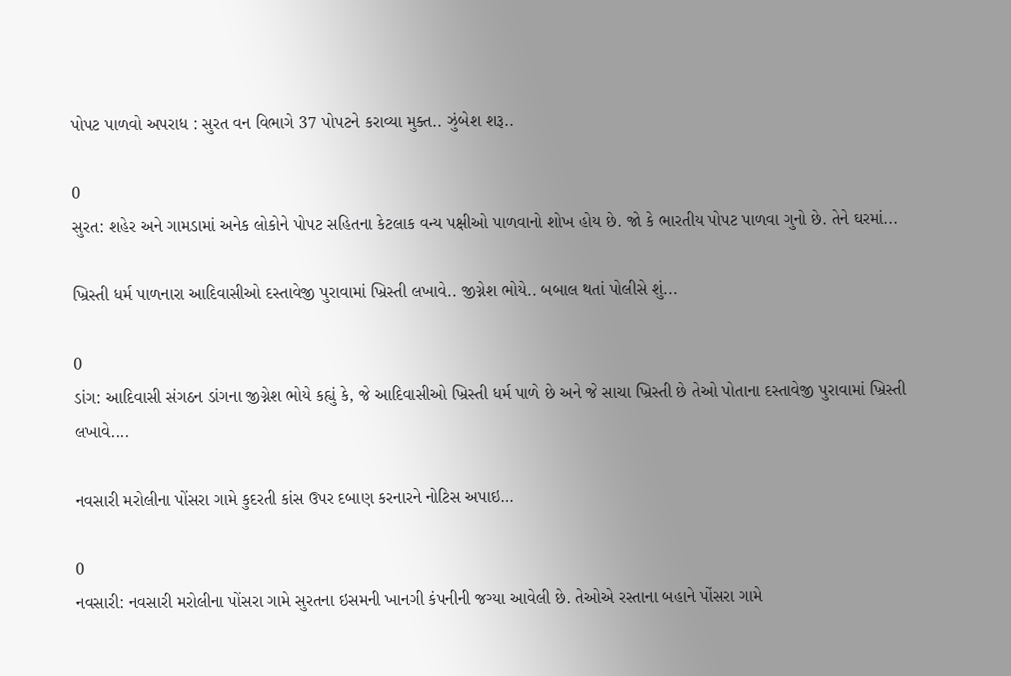પોપટ પાળવો અપરાધ : સુરત વન વિભાગે 37 પોપટને કરાવ્યા મુક્ત.. ઝુંબેશ શરૂ..

0
સુરત: શહેર અને ગામડામાં અનેક લોકોને પોપટ સહિતના કેટલાક વન્ય પક્ષીઓ પાળવાનો શોખ હોય છે. જો કે ભારતીય પોપટ પાળવા ગુનો છે. તેને ઘરમાં...

ખ્રિસ્તી ધર્મ પાળનારા આદિવાસીઓ દસ્તાવેજી પુરાવામાં ખ્રિસ્તી લખાવે.. જીગ્નેશ ભોયે.. બબાલ થતાં પોલીસે શું...

0
ડાંગ: આદિવાસી સંગઠન ડાંગના જીગ્નેશ ભોયે કહ્યું કે, જે આદિવાસીઓ ખ્રિસ્તી ધર્મ પાળે છે અને જે સાચા ખ્રિસ્તી છે તેઓ પોતાના દસ્તાવેજી પુરાવામાં ખ્રિસ્તી લખાવે....

નવસારી મરોલીના પોંસરા ગામે કુદરતી કાંસ ઉપર દબાણ કરનારને નોટિસ અપાઇ…

0
નવસારી: નવસારી મરોલીના પોંસરા ગામે સુરતના ઇસમની ખાનગી કંપનીની જગ્યા આવેલી છે. તેઓએ રસ્તાના બહાને પોંસરા ગામે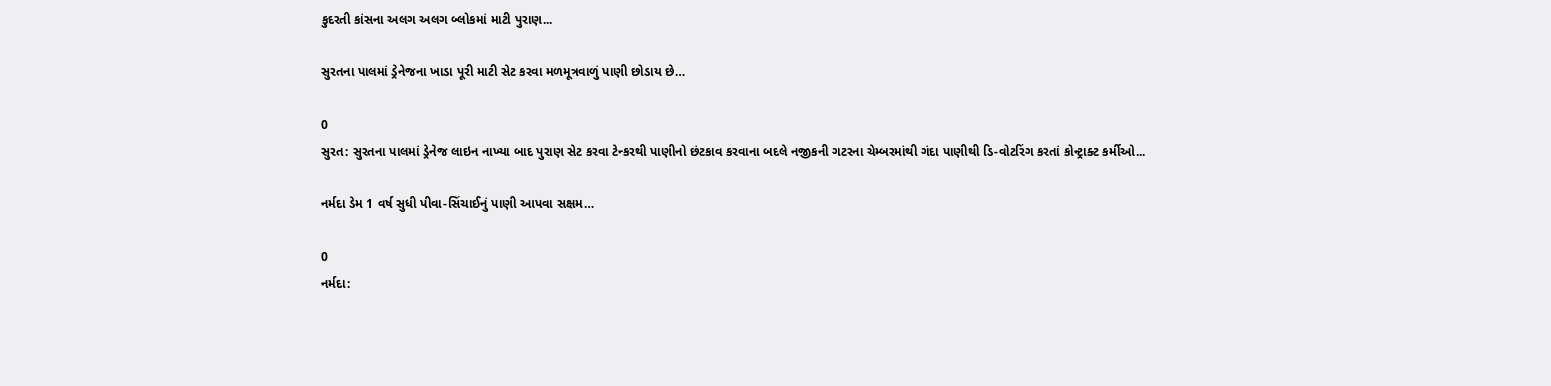કુદરતી કાંસના અલગ અલગ બ્લોકમાં માટી પુરાણ...

સુરતના પાલમાં ડ્રેનેજના ખાડા પૂરી માટી સેટ કરવા મળમૂત્રવાળું પાણી છોડાય છે…

0
સુરત: સુરતના પાલમાં ડ્રેનેજ લાઇન નાખ્યા બાદ પુરાણ સેટ કરવા ટેન્કરથી પાણીનો છંટકાવ કરવાના બદલે નજીકની ગટરના ચેમ્બરમાંથી ગંદા પાણીથી ડિ-વોટરિંગ કરતાં કોન્ટ્રાક્ટ કર્મીઓ...

નર્મદા ડેમ 1 વર્ષ સુધી પીવા-સિંચાઈનું પાણી આપવા સક્ષમ…

0
નર્મદા: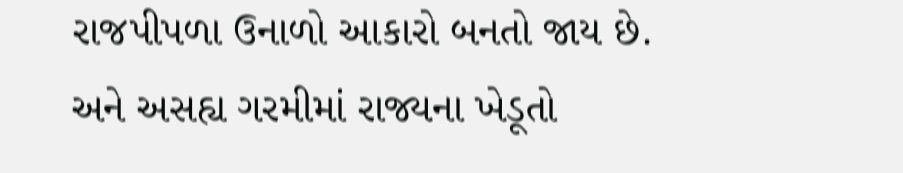રાજપીપળા ઉનાળો આકારો બનતો જાય છે. અને અસહ્ય ગરમીમાં રાજ્યના ખેડૂતો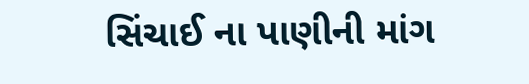સિંચાઈ ના પાણીની માંગ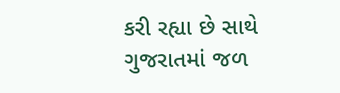કરી રહ્યા છે સાથે ગુજરાતમાં જળ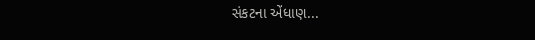સંકટના એંધાણ...